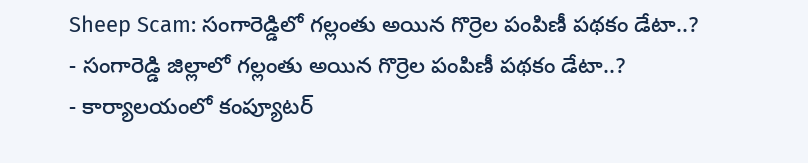Sheep Scam: సంగారెడ్డిలో గల్లంతు అయిన గొర్రెల పంపిణీ పథకం డేటా..?
- సంగారెడ్డి జిల్లాలో గల్లంతు అయిన గొర్రెల పంపిణీ పథకం డేటా..?
- కార్యాలయంలో కంప్యూటర్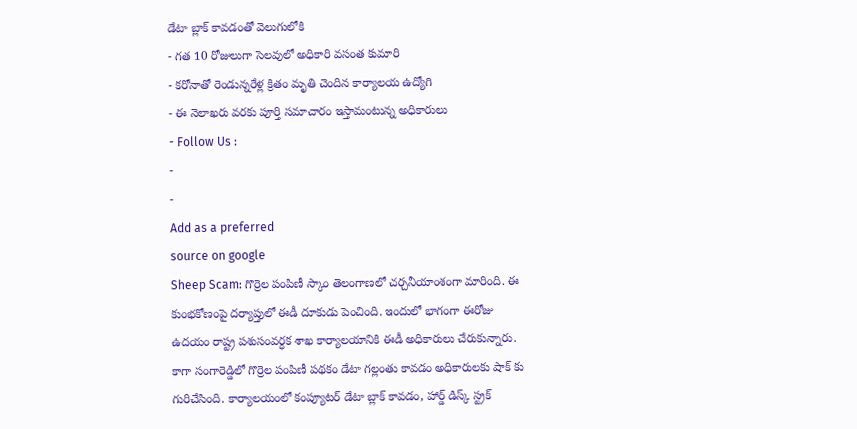డేటా బ్లాక్ కావడంతో వెలుగులోకి
- గత 10 రోజులుగా సెలవులో అధికారి వసంత కుమారి
- కరోనాతో రెండున్నరేళ్ల క్రితం మృతి చెందిన కార్యాలయ ఉద్యోగి
- ఈ నెలాఖరు వరకు పూర్తి సమాచారం ఇస్తామంటున్న అధికారులు
- Follow Us :
-
-
Add as a preferred
source on google
Sheep Scam: గొర్రెల పంపిణీ స్కాం తెలంగాణలో చర్చనీయాంశంగా మారింది. ఈ కుంభకోణంపై దర్యాప్తులో ఈడీ దూకుడు పెంచింది. ఇందులో భాగంగా ఈరోజు ఉదయం రాష్ట్ర పశుసంవర్ధక శాఖ కార్యాలయానికి ఈడీ అధికారులు చేరుకున్నారు. కాగా సంగారెడ్డిలో గొర్రెల పంపిణీ పథకం డేటా గల్లంతు కావడం అధికారులకు షాక్ కు గురిచేసింది. కార్యాలయంలో కంప్యూటర్ డేటా బ్లాక్ కావడం, హార్డ్ డిస్క్ స్ట్రక్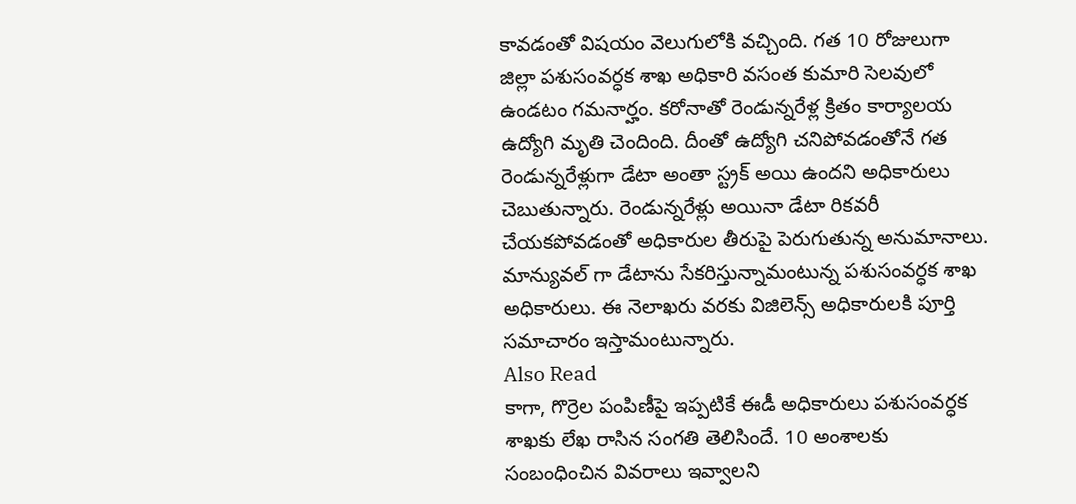కావడంతో విషయం వెలుగులోకి వచ్చింది. గత 10 రోజులుగా జిల్లా పశుసంవర్ధక శాఖ అధికారి వసంత కుమారి సెలవులో ఉండటం గమనార్హం. కరోనాతో రెండున్నరేళ్ల క్రితం కార్యాలయ ఉద్యోగి మృతి చెందింది. దీంతో ఉద్యోగి చనిపోవడంతోనే గత రెండున్నరేళ్లుగా డేటా అంతా స్ట్రక్ అయి ఉందని అధికారులు చెబుతున్నారు. రెండున్నరేళ్లు అయినా డేటా రికవరీ చేయకపోవడంతో అధికారుల తీరుపై పెరుగుతున్న అనుమానాలు. మాన్యువల్ గా డేటాను సేకరిస్తున్నామంటున్న పశుసంవర్ధక శాఖ అధికారులు. ఈ నెలాఖరు వరకు విజిలెన్స్ అధికారులకి పూర్తి సమాచారం ఇస్తామంటున్నారు.
Also Read
కాగా, గొర్రెల పంపిణీపై ఇప్పటికే ఈడీ అధికారులు పశుసంవర్ధక శాఖకు లేఖ రాసిన సంగతి తెలిసిందే. 10 అంశాలకు సంబంధించిన వివరాలు ఇవ్వాలని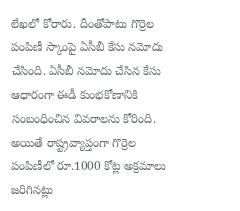లేఖలో కోరారు. దీంతోపాటు గొర్రెల పంపిణీ స్కాంపై ఏసీబీ కేసు నమోదు చేసింది. ఏసీబీ నమోదు చేసిన కేసు ఆధారంగా ఈడీ కుంభకోణానికి సంబంధించిన వివరాలను కోరింది. అయితే రాష్ట్రవ్యాప్తంగా గొర్రెల పంపిణీలో రూ.1000 కోట్ల అక్రమాలు జరిగినట్లు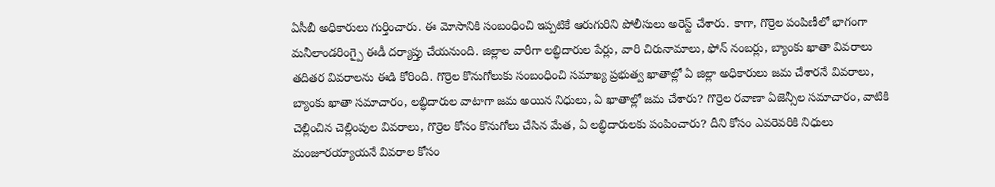ఏసీబీ అధికారులు గుర్తించారు. ఈ మోసానికి సంబంధించి ఇప్పటికే ఆరుగురిని పోలీసులు అరెస్ట్ చేశారు. కాగా, గొర్రెల పంపిణీలో భాగంగా మనీలాండరింగ్పై ఈడీ దర్యాప్తు చేయనుంది. జిల్లాల వారీగా లబ్ధిదారుల పేర్లు, వారి చిరునామాలు, ఫోన్ నంబర్లు, బ్యాంకు ఖాతా వివరాలు తదితర వివరాలను ఈడి కోరింది. గొర్రెల కొనుగోలుకు సంబంధించి సమాఖ్య ప్రభుత్వ ఖాతాల్లో ఏ జిల్లా అధికారులు జమ చేశారనే వివరాలు, బ్యాంకు ఖాతా సమాచారం, లబ్ధిదారుల వాటాగా జమ అయిన నిధులు, ఏ ఖాతాల్లో జమ చేశారు? గొర్రెల రవాణా ఏజెన్సీల సమాచారం, వాటికి చెల్లించిన చెల్లింపుల వివరాలు, గొర్రెల కోసం కొనుగోలు చేసిన మేత, ఏ లబ్ధిదారులకు పంపించారు? దీని కోసం ఎవరెవరికి నిధులు మంజూరయ్యాయనే వివరాల కోసం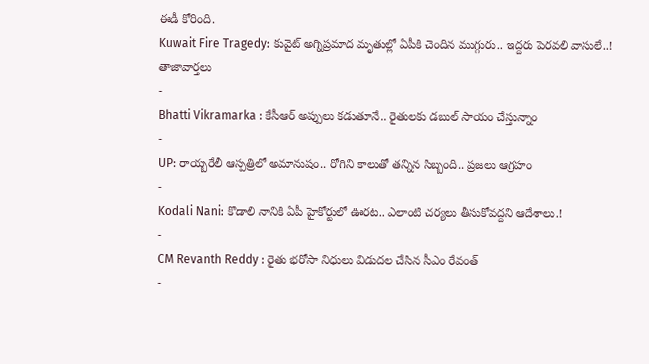ఈడీ కోరింది.
Kuwait Fire Tragedy: కువైట్ అగ్నిప్రమాద మృతుల్లో ఏపీకి చెందిన ముగ్గురు.. ఇద్దరు పెరవలి వాసులే..!
తాజావార్తలు
-
Bhatti Vikramarka : కేసీఆర్ అప్పులు కడుతూనే.. రైతులకు డబుల్ సాయం చేస్తున్నాం
-
UP: రాయ్బరేలీ ఆస్పత్రిలో అమానుషం.. రోగిని కాలుతో తన్నిన సిబ్బంది.. ప్రజలు ఆగ్రహం
-
Kodali Nani: కొడాలి నానికి ఏపీ హైకోర్టులో ఊరట.. ఎలాంటి చర్యలు తీసుకోవద్దని ఆదేశాలు.!
-
CM Revanth Reddy : రైతు భరోసా నిధులు విడుదల చేసిన సీఎం రేవంత్
-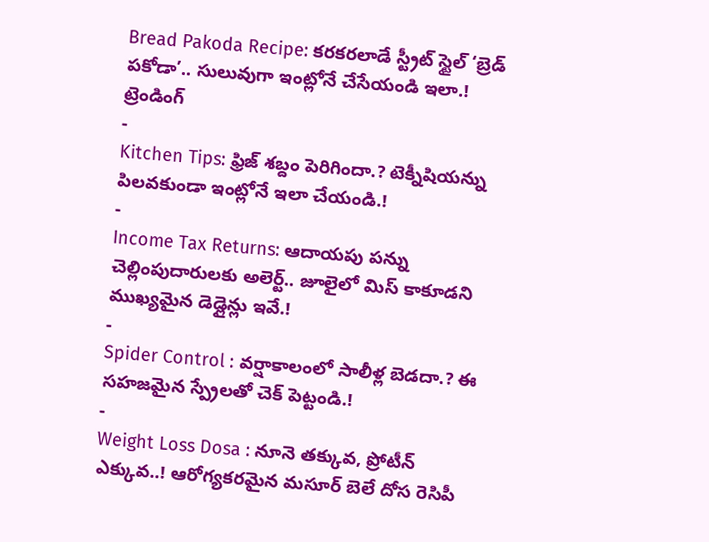Bread Pakoda Recipe: కరకరలాడే స్ట్రీట్ స్టైల్ ‘బ్రెడ్ పకోడా’.. సులువుగా ఇంట్లోనే చేసేయండి ఇలా.!
ట్రెండింగ్
-
Kitchen Tips: ఫ్రిజ్ శబ్దం పెరిగిందా.? టెక్నీషియన్ను పిలవకుండా ఇంట్లోనే ఇలా చేయండి.!
-
Income Tax Returns: ఆదాయపు పన్ను చెల్లింపుదారులకు అలెర్ట్.. జూలైలో మిస్ కాకూడని ముఖ్యమైన డెడ్లైన్లు ఇవే.!
-
Spider Control : వర్షాకాలంలో సాలీళ్ల బెడదా.? ఈ సహజమైన స్ప్రేలతో చెక్ పెట్టండి.!
-
Weight Loss Dosa : నూనె తక్కువ, ప్రోటీన్ ఎక్కువ..! ఆరోగ్యకరమైన మసూర్ బెలే దోస రెసిపీ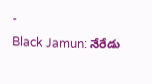-
Black Jamun: నేరేడు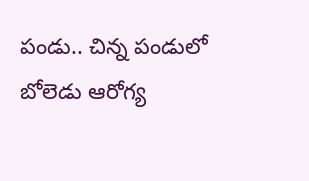పండు.. చిన్న పండులో బోలెడు ఆరోగ్య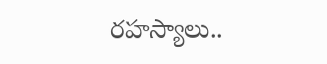రహస్యాలు..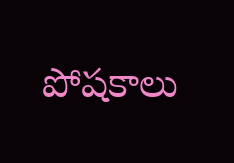పోషకాలు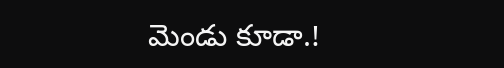మెండు కూడా.!